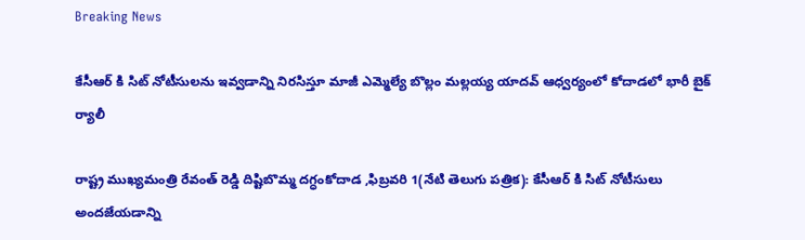Breaking News

కేసీఆర్ కి సిట్ నోటీసులను ఇవ్వడాన్ని నిరసిస్తూ మాజీ ఎమ్మెల్యే బొల్లం మల్లయ్య యాదవ్ ఆధ్వర్యంలో కోదాడలో భారీ బైక్ ర్యాలీ

రాష్ట్ర ముఖ్యమంత్రి రేవంత్ రెడ్డి దిష్టిబొమ్మ దగ్ధంకోదాడ ,ఫిబ్రవరి 1(నేటి తెలుగు పత్రిక): కేసీఆర్ కి సిట్ నోటీసులు అందజేయడాన్ని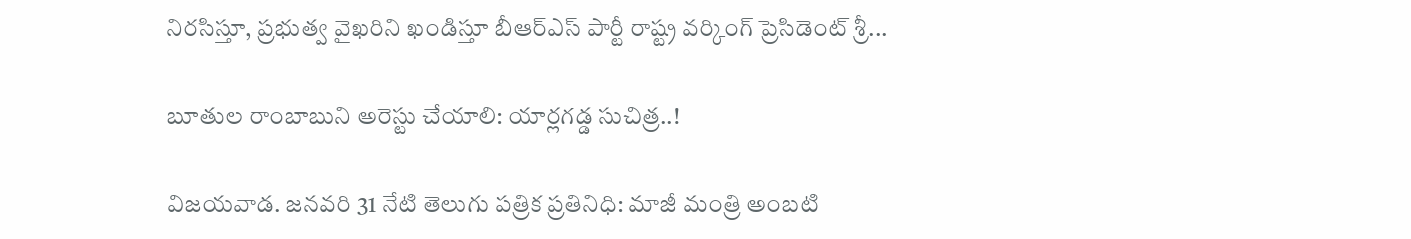నిరసిస్తూ, ప్రభుత్వ వైఖరిని ఖండిస్తూ బీఆర్ఎస్ పార్టీ రాష్ట్ర వర్కింగ్ ప్రెసిడెంట్ శ్రీ...

బూతుల రాంబాబుని అరెస్టు చేయాలి: యార్లగడ్డ సుచిత్ర..!

విజయవాడ. జనవరి 31 నేటి తెలుగు పత్రిక ప్రతినిధి: మాజీ మంత్రి అంబటి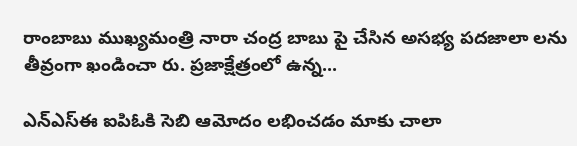రాంబాబు ముఖ్యమంత్రి నారా చంద్ర బాబు పై చేసిన అసభ్య పదజాలా లను తీవ్రంగా ఖండించా రు. ప్రజాక్షేత్రంలో ఉన్న...

ఎన్ఎస్ఈ ఐపిఓకి సెబి ఆమోదం లభించడం మాకు చాలా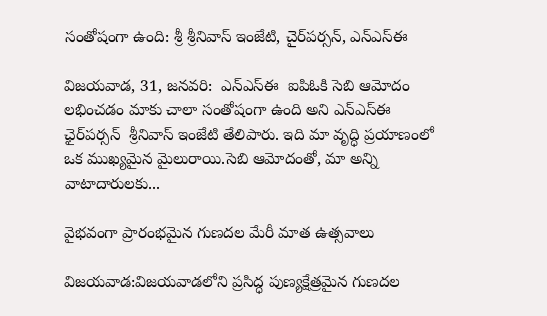సంతోషంగా ఉంది: శ్రీ శ్రీనివాస్ ఇంజేటి, చైర్‌పర్సన్, ఎన్ఎస్ఈ

విజయవాడ, 31, జనవరి:  ఎన్ఎస్ఈ  ఐపిఓకి సెబి ఆమోదం లభించడం మాకు చాలా సంతోషంగా ఉంది అని ఎన్ఎస్ఈ ఛైర్‌పర్సన్  శ్రీనివాస్ ఇంజేటి తేలిపారు. ఇది మా వృద్ధి ప్రయాణంలో ఒక ముఖ్యమైన మైలురాయి.సెబి ఆమోదంతో, మా అన్ని వాటాదారులకు...

వైభవంగా ప్రారంభమైన గుణదల మేరీ మాత ఉత్సవాలు

విజయవాడ:విజయవాడలోని ప్రసిద్ధ పుణ్యక్షేత్రమైన గుణదల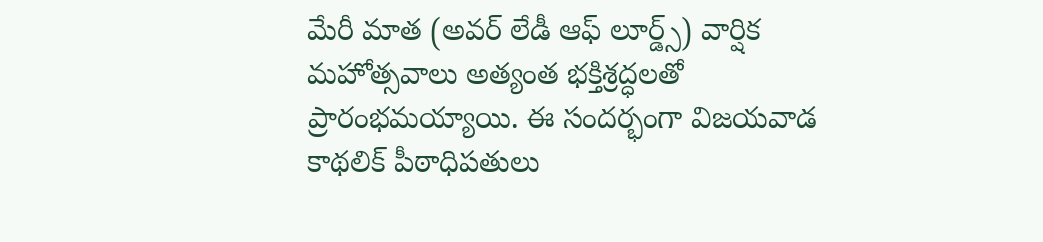మేరీ మాత (అవర్ లేడీ ఆఫ్ లూర్డ్స్) వార్షిక మహోత్సవాలు అత్యంత భక్తిశ్రద్ధలతో ప్రారంభమయ్యాయి. ఈ సందర్భంగా విజయవాడ కాథలిక్ పీఠాధిపతులు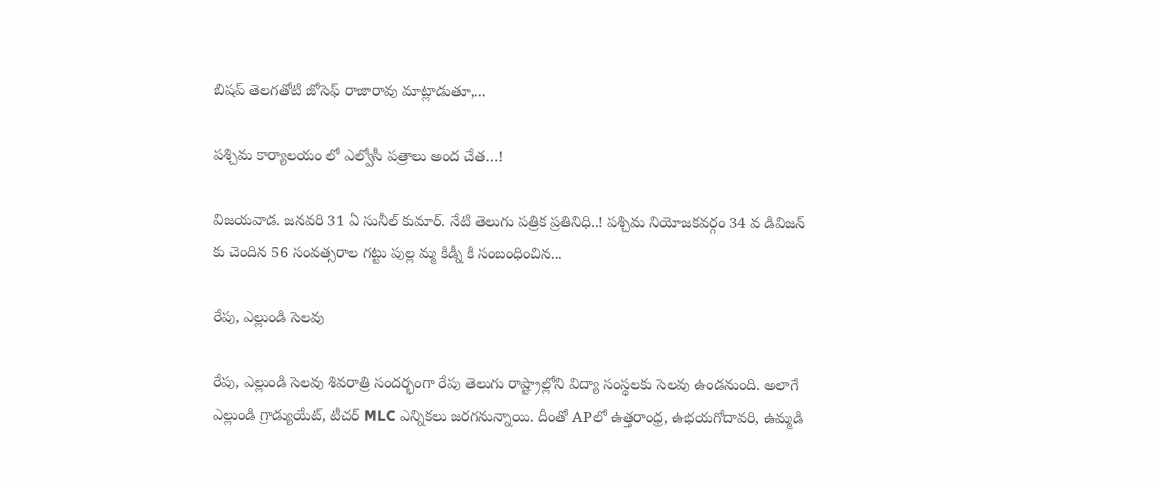బిషప్ తెలగతోటి జోసెఫ్ రాజారావు మాట్లాడుతూ,...

పశ్చిమ కార్యాలయం లో ఎల్వోసీ పత్రాలు అంద చేత…!

విజయవాడ. జనవరి 31 ఏ సునీల్ కుమార్. నేటి తెలుగు పత్రిక ప్రతినిధి..! పశ్చిమ నియోజకవర్గం 34 వ డివిజన్ కు చెందిన 56 సంవత్సరాల గట్టు పుల్ల మ్మ కిడ్నీ కి సంబంధించిన...

రేపు, ఎల్లుండి సెలవు

రేపు, ఎల్లుండి సెలవు శివరాత్రి సందర్భంగా రేపు తెలుగు రాష్ట్రాల్లోని విద్యా సంస్థలకు సెలవు ఉండనుంది. అలాగే ఎల్లుండి గ్రాడ్యుయేట్, టీచర్ MLC ఎన్నికలు జరగనున్నాయి. దీంతో APలో ఉత్తరాంధ్ర, ఉభయగోదావరి, ఉమ్మడి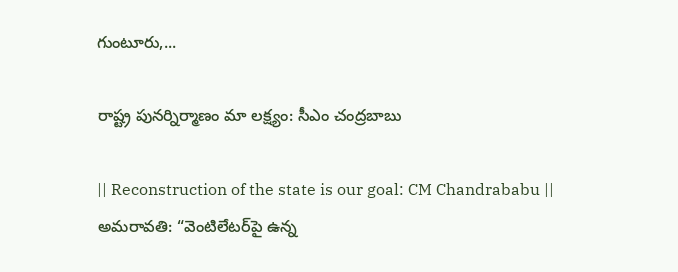గుంటూరు,...

రాష్ట్ర పునర్నిర్మాణం మా లక్ష్యం: సీఎం చంద్రబాబు

|| Reconstruction of the state is our goal: CM Chandrababu || అమరావతి: “వెంటిలేటర్‌పై ఉన్న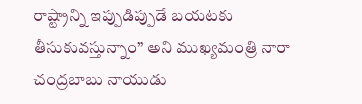రాష్ట్రాన్ని ఇప్పుడిప్పుడే బయటకు తీసుకువస్తున్నాం” అని ముఖ్యమంత్రి నారా చంద్రబాబు నాయుడు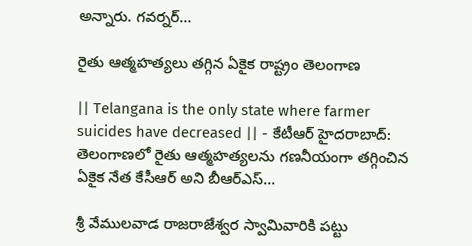అన్నారు. గవర్నర్...

రైతు ఆత్మహత్యలు తగ్గిన ఏకైక రాష్ట్రం తెలంగాణ

|| Telangana is the only state where farmer suicides have decreased || - కేటీఆర్ హైదరాబాద్: తెలంగాణలో రైతు ఆత్మహత్యలను గణనీయంగా తగ్గించిన ఏకైక నేత కేసీఆర్ అని బీఆర్ఎస్...

శ్రీ వేములవాడ రాజరాజేశ్వర స్వామివారికి పట్టు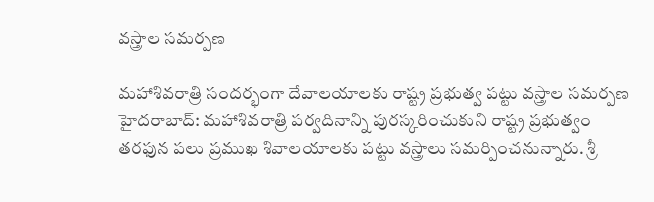వస్త్రాల సమర్పణ

మహాశివరాత్రి సందర్భంగా దేవాలయాలకు రాష్ట్ర ప్రభుత్వ పట్టు వస్త్రాల సమర్పణ హైదరాబాద్: మహాశివరాత్రి పర్వదినాన్ని పురస్కరించుకుని రాష్ట్ర ప్రభుత్వం తరఫున పలు ప్రముఖ శివాలయాలకు పట్టు వస్త్రాలు సమర్పించనున్నారు. శ్రీ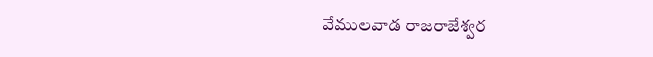వేములవాడ రాజరాజేశ్వర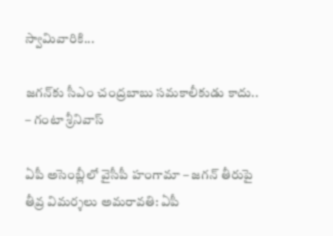స్వామివారికి...

జగన్‌కు సీఎం చంద్రబాబు సమకాలీకుడు కాదు.. – గంటా శ్రీనివాస్

ఏపీ అసెంబ్లీలో వైసీపీ హంగామా – జగన్ తీరుపై తీవ్ర విమర్శలు అమరావతి: ఏపీ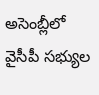అసెంబ్లీలో వైసీపీ సభ్యుల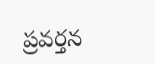ప్రవర్తన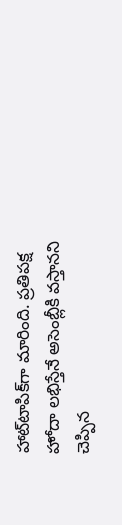హాట్‌టాపిక్‌గా మారింది. ప్రతిపక్ష హోదా లభిస్తేనే అసెంబ్లీకి వస్తానని చెప్పిన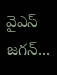వైఎస్ జగన్...